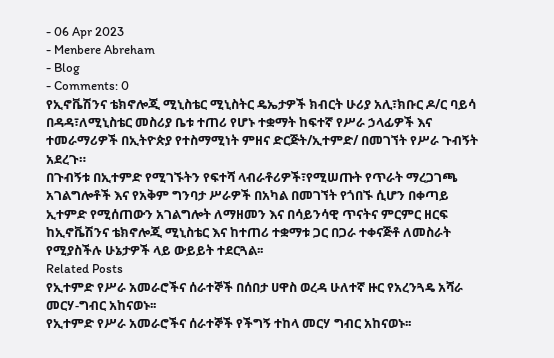- 06 Apr 2023
- Menbere Abreham
- Blog
- Comments: 0
የኢኖቬሽንና ቴክኖሎጂ ሚኒስቴር ሚኒስትር ዴኤታዎች ክብርት ሁሪያ አሊ፣ክቡር ዶ/ር ባይሳ በዳዳ፣ለሚኒስቴር መስሪያ ቤቱ ተጠሪ የሆኑ ተቋማት ከፍተኛ የሥራ ኃላፊዎች እና ተመራማሪዎች በኢትዮጵያ የተስማሚነት ምዘና ድርጅት/ኢተምድ/ በመገኘት የሥራ ጉብኝት አደረጉ።
በጉብኝቱ በኢተምድ የሚገኙትን የፍተሻ ላብራቶሪዎች፣የሚሠጡት የጥራት ማረጋገጫ አገልግሎቶች እና የአቅም ግንባታ ሥራዎች በአካል በመገኘት የጎበኙ ሲሆን በቀጣይ ኢተምድ የሚሰጠውን አገልግሎት ለማዘመን እና በሳይንሳዊ ጥናትና ምርምር ዘርፍ ከኢኖቬሽንና ቴክኖሎጂ ሚኒስቴር እና ከተጠሪ ተቋማቱ ጋር በጋራ ተቀናጅቶ ለመስራት የሚያስችሉ ሁኔታዎች ላይ ውይይት ተደርጓል፡፡
Related Posts
የኢተምድ የሥራ አመራሮችና ሰራተኞች በሰበታ ሀዋስ ወረዳ ሁለተኛ ዙር የአረንጓዴ አሻራ መርሃ-ግብር አከናወኑ፡፡
የኢተምድ የሥራ አመራሮችና ሰራተኞች የችግኝ ተከላ መርሃ ግብር አከናወኑ፡፡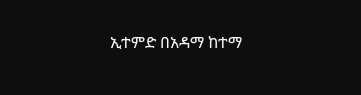ኢተምድ በአዳማ ከተማ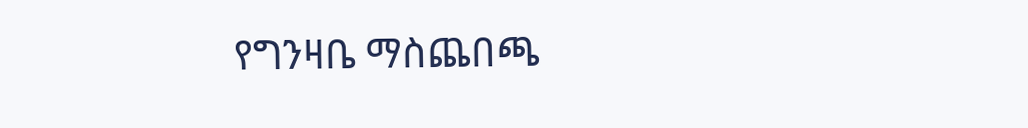የግንዛቤ ማስጨበጫ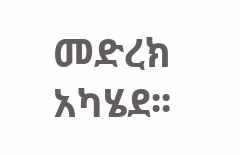መድረክ አካሄደ፡፡